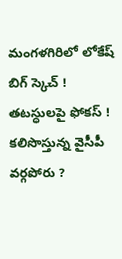మంగళగిరిలో లోకేష్ బిగ్ స్కెచ్ ! తటస్ధులపై ఫోకస్ ! కలిసొస్తున్న వైసీపీ వర్గపోరు ?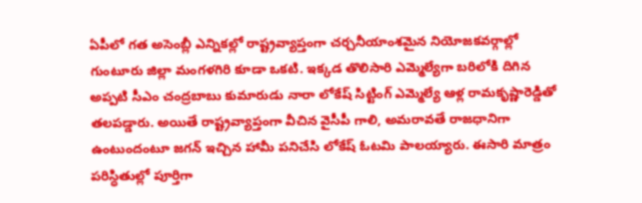ఏపీలో గత అసెంబ్లీ ఎన్నికల్లో రాష్ట్రవ్యాప్తంగా చర్చనీయాంశమైన నియోజకవర్గాల్లో గుంటూరు జిల్లా మంగళగిరి కూడా ఒకటి. ఇక్కడ తొలిసారి ఎమ్మెల్యేగా బరిలోకి దిగిన అప్పటి సీఎం చంద్రబాబు కుమారుడు నారా లోకేష్ సిట్టింగ్ ఎమ్మెల్యే ఆళ్ల రామకృష్ణారెడ్డితో తలపడ్డారు. అయితే రాష్ట్రవ్యాప్తంగా వీచిన వైసీపీ గాలి, అమరావతే రాజధానిగా ఉంటుందంటూ జగన్ ఇచ్చిన హామీ పనిచేసి లోకేష్ ఓటమి పాలయ్యారు. ఈసారి మాత్రం పరిస్ధితుల్లో పూర్తిగా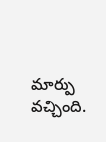మార్పు వచ్చింది.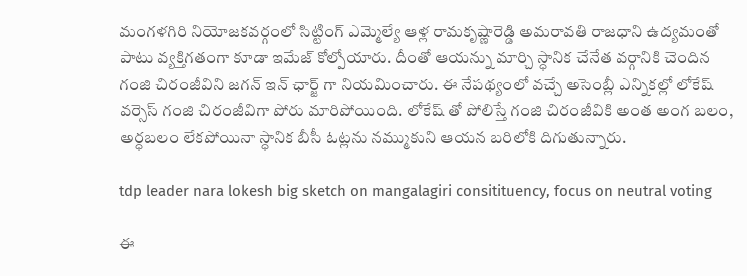మంగళగిరి నియోజకవర్గంలో సిట్టింగ్ ఎమ్మెల్యే ఆళ్ల రామకృష్ణారెడ్డి అమరావతి రాజధాని ఉద్యమంతో పాటు వ్యక్తిగతంగా కూడా ఇమేజ్ కోల్పోయారు. దీంతో ఆయన్ను మార్చి స్ధానిక చేనేత వర్గానికి చెందిన గంజి చిరంజీవిని జగన్ ఇన్ ఛార్జ్ గా నియమించారు. ఈ నేపథ్యంలో వచ్చే అసెంబ్లీ ఎన్నికల్లో లోకేష్ వర్సెస్ గంజి చిరంజీవిగా పోరు మారిపోయింది. లోకేష్ తో పోలిస్తే గంజి చిరంజీవికి అంత అంగ బలం, అర్ధబలం లేకపోయినా స్ధానిక బీసీ ఓట్లను నమ్ముకుని ఆయన బరిలోకి దిగుతున్నారు.

tdp leader nara lokesh big sketch on mangalagiri consitituency, focus on neutral voting

ఈ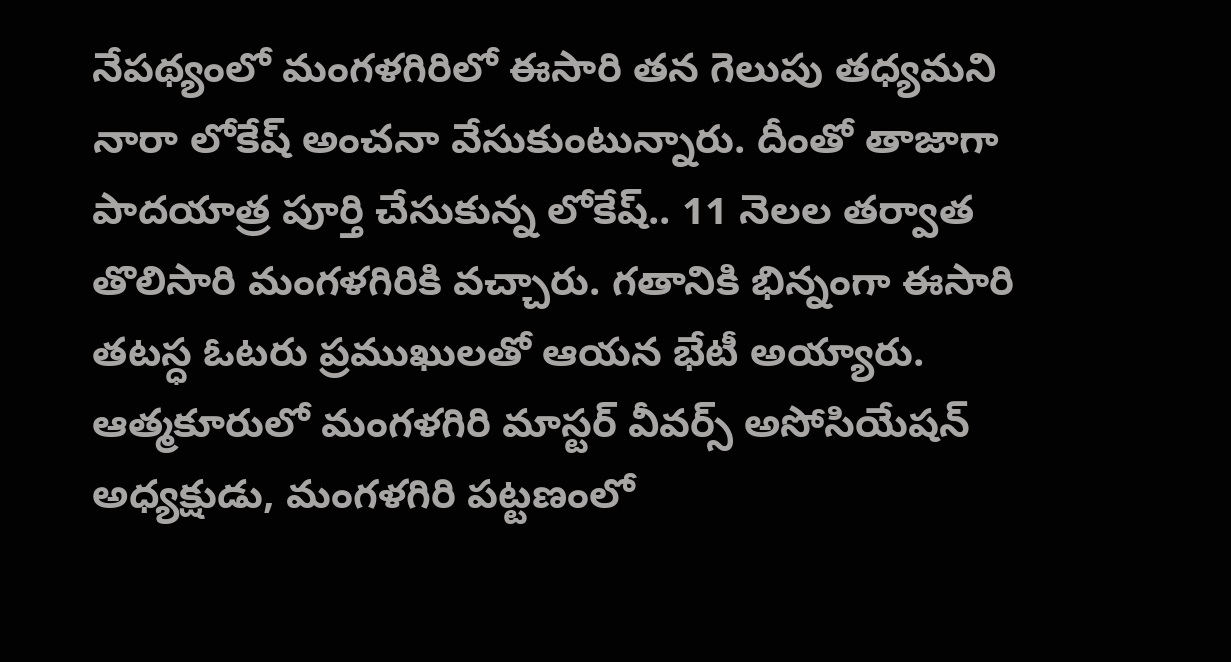నేపథ్యంలో మంగళగిరిలో ఈసారి తన గెలుపు తధ్యమని నారా లోకేష్ అంచనా వేసుకుంటున్నారు. దీంతో తాజాగా పాదయాత్ర పూర్తి చేసుకున్న లోకేష్.. 11 నెలల తర్వాత తొలిసారి మంగళగిరికి వచ్చారు. గతానికి భిన్నంగా ఈసారి తటస్ధ ఓటరు ప్రముఖులతో ఆయన భేటీ అయ్యారు. ఆత్మకూరులో మంగళగిరి మాస్టర్ వీవర్స్ అసోసియేషన్ అధ్యక్షుడు, మంగళగిరి పట్టణంలో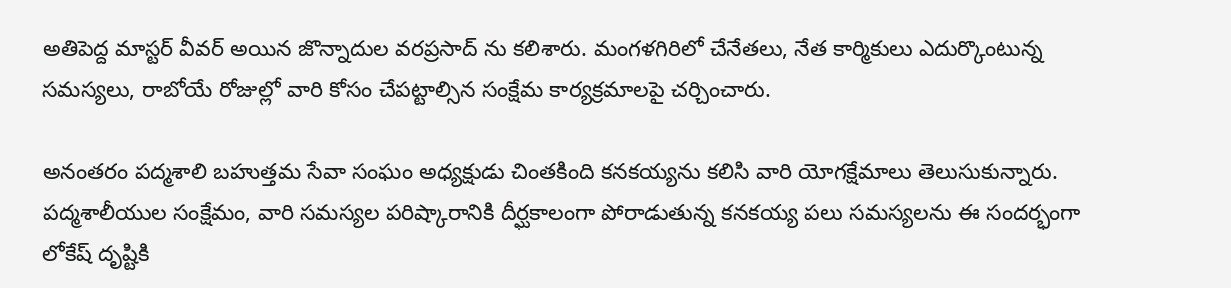అతిపెద్ద మాస్టర్ వీవర్ అయిన జొన్నాదుల వరప్రసాద్ ను కలిశారు. మంగళగిరిలో చేనేతలు, నేత కార్మికులు ఎదుర్కొంటున్న సమస్యలు, రాబోయే రోజుల్లో వారి కోసం చేపట్టాల్సిన సంక్షేమ కార్యక్రమాలపై చర్చించారు.

అనంతరం పద్మశాలి బహుత్తమ సేవా సంఘం అధ్యక్షుడు చింతకింది కనకయ్యను కలిసి వారి యోగక్షేమాలు తెలుసుకున్నారు. పద్మశాలీయుల సంక్షేమం, వారి సమస్యల పరిష్కారానికి దీర్ఘకాలంగా పోరాడుతున్న కనకయ్య పలు సమస్యలను ఈ సందర్భంగా లోకేష్ దృష్టికి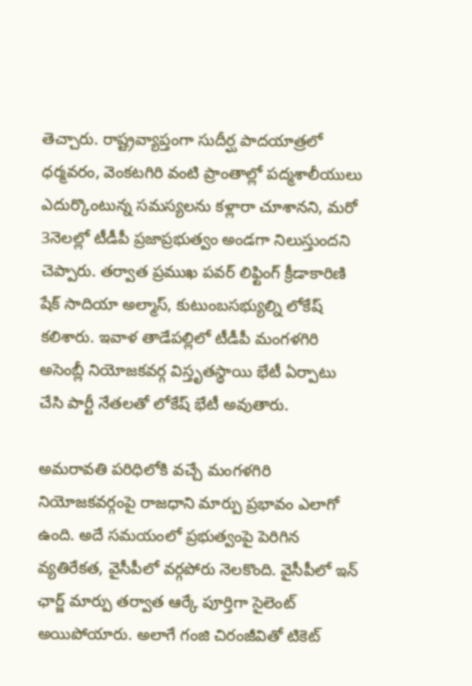తెచ్చారు. రాష్ట్రవ్యాప్తంగా సుదీర్ఘ పాదయాత్రలో ధర్మవరం, వెంకటగిరి వంటి ప్రాంతాల్లో పద్మశాలీయులు ఎదుర్కొంటున్న సమస్యలను కళ్లారా చూశానని, మరో 3నెలల్లో టీడీపీ ప్రజాప్రభుత్వం అండగా నిలుస్తుందని చెప్పారు. తర్వాత ప్రముఖ పవర్ లిఫ్టింగ్ క్రీడాకారిణి షేక్ సాదియా అల్మాస్, కుటుంబసభ్యుల్ని లోకేష్ కలిశారు. ఇవాళ తాడేపల్లిలో టీడీపీ మంగళగిరి అసెంబ్లీ నియోజకవర్గ విస్తృతస్థాయి భేటీ ఏర్పాటు చేసి పార్టీ నేతలతో లోకేష్ భేటీ అవుతారు.

అమరావతి పరిధిలోకి వచ్చే మంగళగిరి నియోజకవర్గంపై రాజధాని మార్పు ప్రభావం ఎలాగో ఉంది. అదే సమయంలో ప్రభుత్వంపై పెరిగిన వ్యతిరేకత, వైసీపీలో వర్గపోరు నెలకొంది. వైసీపీలో ఇన్ ఛార్జ్ మార్పు తర్వాత ఆర్కే పూర్తిగా సైలెంట్ అయిపోయారు. అలాగే గంజి చిరంజీవితో టికెట్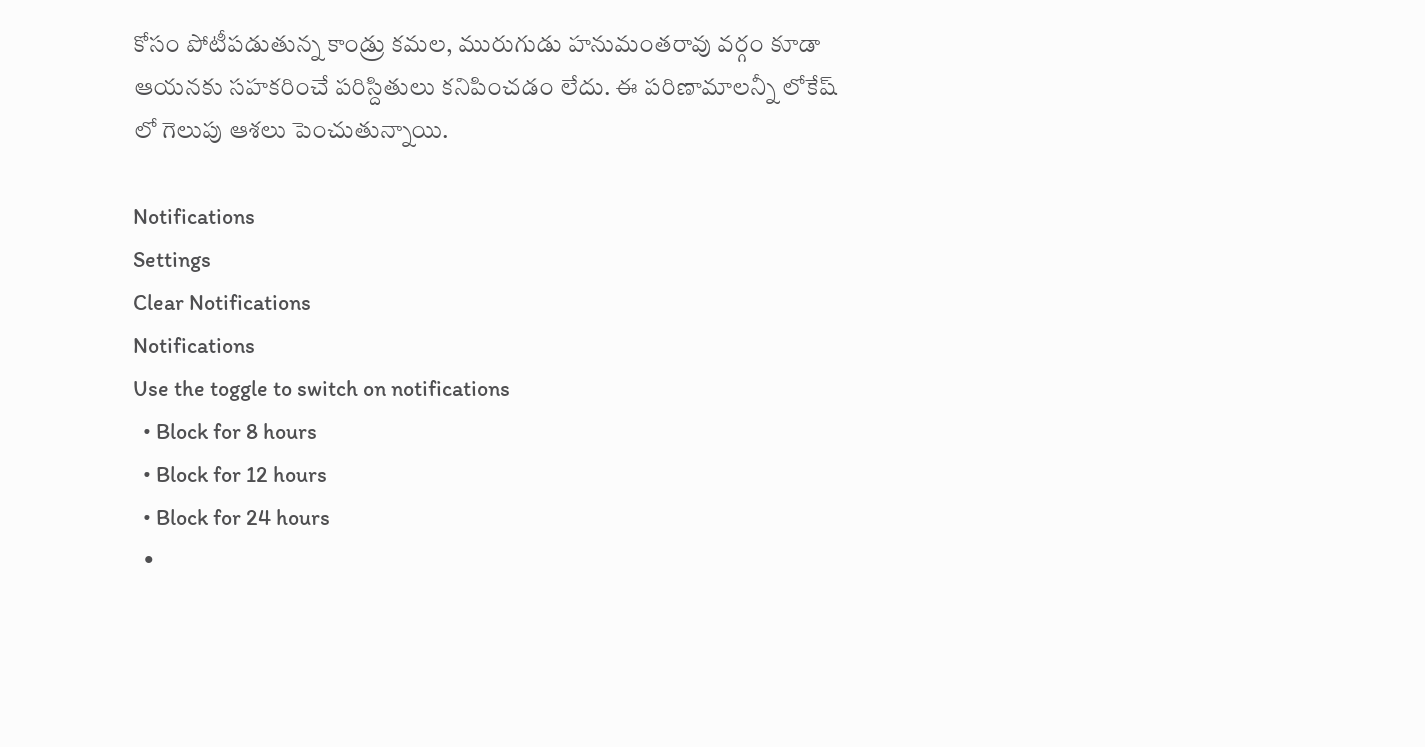కోసం పోటీపడుతున్న కాండ్రు కమల, మురుగుడు హనుమంతరావు వర్గం కూడా ఆయనకు సహకరించే పరిస్దితులు కనిపించడం లేదు. ఈ పరిణామాలన్నీ లోకేష్ లో గెలుపు ఆశలు పెంచుతున్నాయి.

Notifications
Settings
Clear Notifications
Notifications
Use the toggle to switch on notifications
  • Block for 8 hours
  • Block for 12 hours
  • Block for 24 hours
  •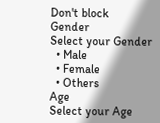Don't block
Gender
Select your Gender
  • Male
  • Female
  • Others
Age
Select your Age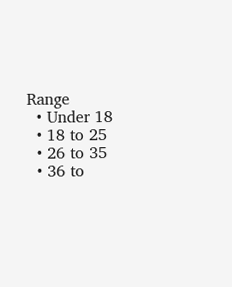Range
  • Under 18
  • 18 to 25
  • 26 to 35
  • 36 to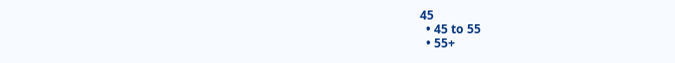45
  • 45 to 55
  • 55+